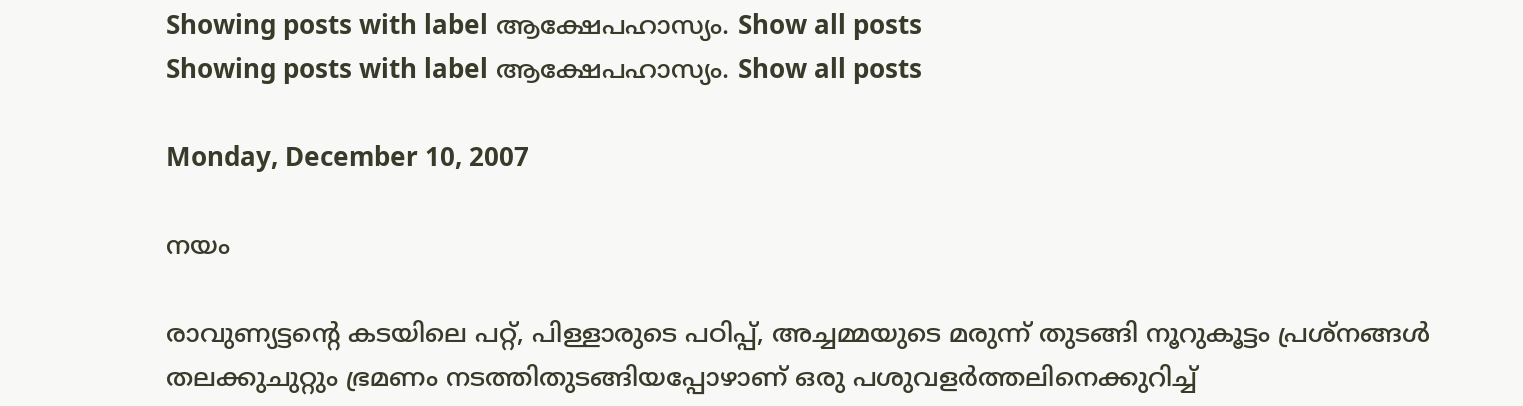Showing posts with label ആക്ഷേപഹാസ്യം. Show all posts
Showing posts with label ആക്ഷേപഹാസ്യം. Show all posts

Monday, December 10, 2007

നയം

രാവുണ്യട്ടന്റെ കടയിലെ പറ്റ്, പിള്ളാരുടെ പഠിപ്പ്, അച്ചമ്മയുടെ മരുന്ന് തുടങ്ങി നൂറുകൂട്ടം പ്രശ്നങ്ങള്‍ തലക്കുചുറ്റും ഭ്രമണം നടത്തിതുടങ്ങിയപ്പോഴാണ് ഒരു പശുവളര്‍ത്തലിനെക്കുറിച്ച്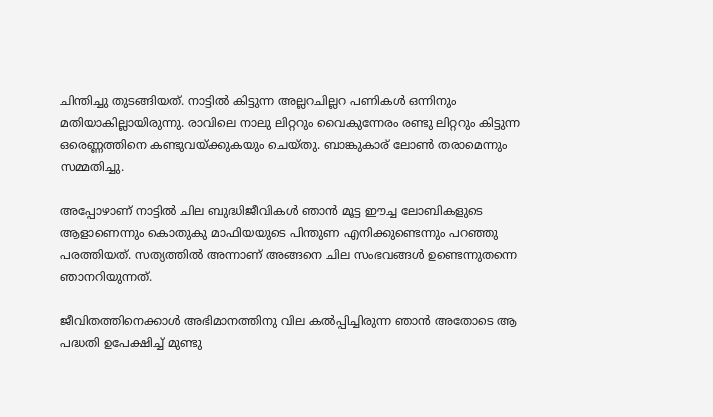ചിന്തിച്ചു തുടങ്ങിയത്. നാട്ടില്‍ കിട്ടുന്ന അല്ലറചില്ലറ പണികള്‍ ഒന്നിനും മതിയാകില്ലായിരുന്നു. രാവിലെ നാലു ലിറ്ററും വൈകുന്നേരം രണ്ടു ലിറ്ററും കിട്ടുന്ന ഒരെണ്ണത്തിനെ കണ്ടുവയ്ക്കുകയും ചെയ്തു. ബാങ്കുകാര് ലോണ്‍ തരാമെന്നും സമ്മതിച്ചു.

അപ്പോഴാണ് നാട്ടില്‍ ചില ബുദ്ധിജീവികള്‍ ഞാന്‍ മൂട്ട ഈച്ച ലോബികളുടെ ആളാണെന്നും കൊതുകു മാഫിയയുടെ പിന്തുണ എനിക്കുണ്ടെന്നും പറഞ്ഞു പരത്തിയത്. സത്യത്തില്‍ അന്നാണ് അങ്ങനെ ചില സംഭവങ്ങള്‍ ഉണ്ടെന്നുതന്നെ ഞാനറിയുന്നത്.

ജീവിതത്തിനെക്കാള്‍ അഭിമാനത്തിനു വില കല്‍പ്പിച്ചിരുന്ന ഞാന്‍ അതോടെ ആ പദ്ധതി ഉപേക്ഷിച്ച് മുണ്ടു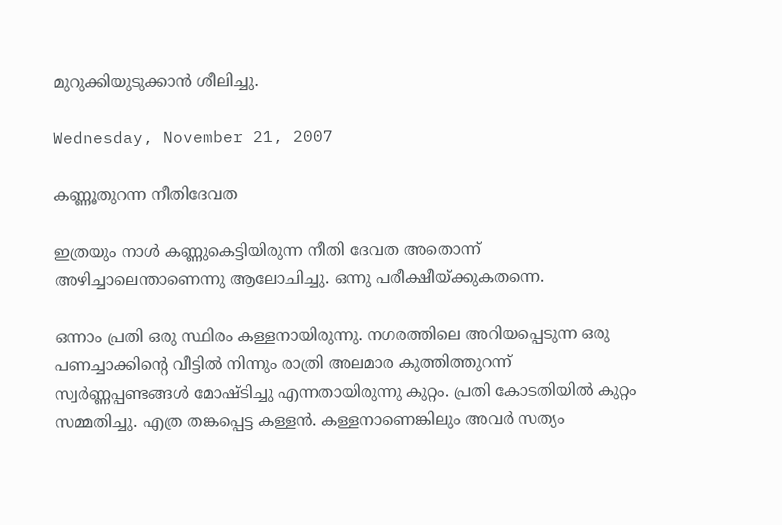മുറുക്കിയുടുക്കാന്‍ ശീലിച്ചു.

Wednesday, November 21, 2007

കണ്ണൂതുറന്ന നീതിദേവത

ഇത്രയും നാള്‍ കണ്ണുകെട്ടിയിരുന്ന നീതി ദേവത അതൊന്ന് അഴിച്ചാലെന്താണെന്നു ആലോചിച്ചു. ഒന്നു പരീക്ഷീയ്ക്കുകതന്നെ.

ഒന്നാം പ്രതി ഒരു സ്ഥിരം കള്ളനായിരുന്നു. നഗരത്തിലെ അറിയപ്പെടുന്ന ഒരു പണച്ചാക്കിന്റെ വീട്ടില്‍ നിന്നും രാത്രി അലമാര കുത്തിത്തുറന്ന് സ്വര്‍ണ്ണപ്പണ്ടങ്ങള്‍ മോഷ്ടിച്ചു എന്നതായിരുന്നു കുറ്റം. പ്രതി കോടതിയില്‍ കുറ്റം സമ്മതിച്ചു. എത്ര തങ്കപ്പെട്ട കള്ളന്‍. കള്ളനാണെങ്കിലും അവര്‍ സത്യം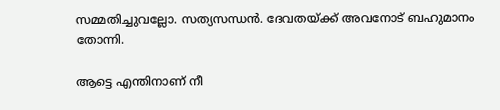സമ്മതിച്ചുവല്ലോ. സത്യസന്ധന്‍. ദേവതയ്ക്ക് അവനോട് ബഹുമാനം തോന്നി.

ആട്ടെ എന്തിനാണ് നീ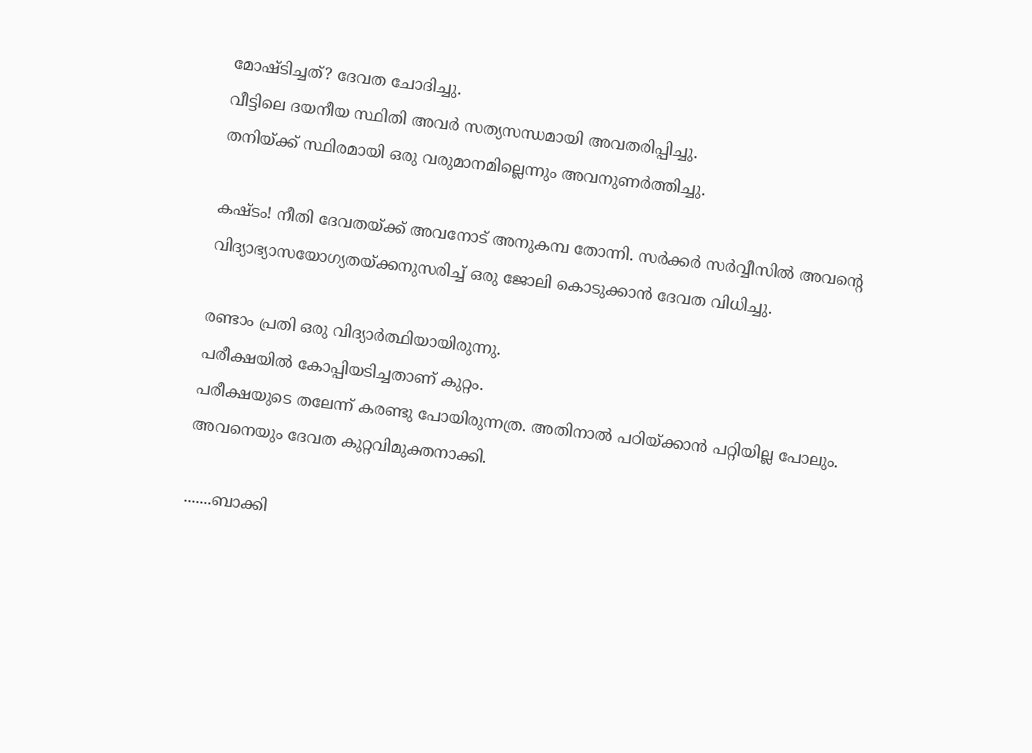മോഷ്ടിച്ചത്? ദേവത ചോദിച്ചു.
വീട്ടിലെ ദയനീയ സ്ഥിതി അവര്‍ സത്യസന്ധമായി അവതരിപ്പിച്ചു.
തനിയ്ക്ക് സ്ഥിരമായി ഒരു വരുമാനമില്ലെന്നും അവനുണര്‍ത്തിച്ചു.

കഷ്ടം! നീതി ദേവതയ്ക്ക് അവനോട് അനുകമ്പ തോന്നി. സര്‍ക്കര്‍ സര്‍വ്വീസില്‍ അവന്റെ വിദ്യാഭ്യാസയോഗ്യതയ്ക്കനുസരിച്ച് ഒരു ജോലി കൊടുക്കാന്‍ ദേവത വിധിച്ചു.

രണ്ടാം പ്രതി ഒരു വിദ്യാര്‍ത്ഥിയായിരുന്നു.
പരീക്ഷയില്‍ കോപ്പിയടിച്ചതാണ് കുറ്റം.
പരീക്ഷയുടെ തലേന്ന് കരണ്ടു പോയിരുന്നത്ര. അതിനാല്‍ പഠിയ്ക്കാന്‍ പറ്റിയില്ല പോലും.
അവനെയും ദേവത കുറ്റവിമുക്തനാക്കി.

.......ബാക്കി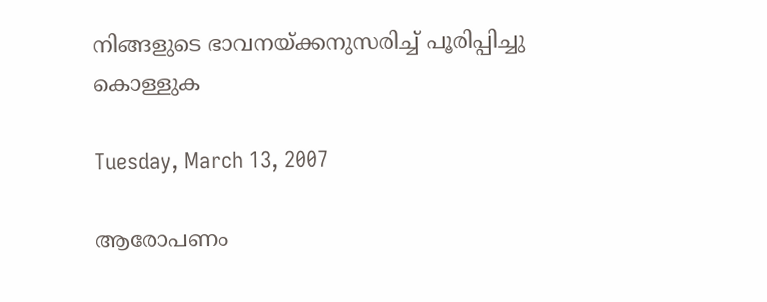നിങ്ങളുടെ ഭാവനയ്ക്കനുസരിച്ച് പൂരിപ്പിച്ചു കൊള്ളുക

Tuesday, March 13, 2007

ആരോപണം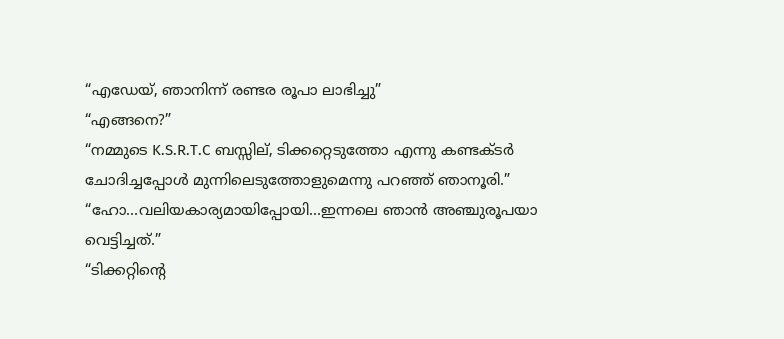“എഡേയ്, ഞാനിന്ന് രണ്ടര രൂപാ ലാഭിച്ചു”
“എങ്ങനെ?”
“നമ്മുടെ K.S.R.T.C ബസ്സില്, ടിക്കറ്റെടുത്തോ എന്നു കണ്ടക്ടര്‍ ചോദിച്ചപ്പോള്‍ മുന്നിലെടുത്തോളുമെന്നു പറഞ്ഞ് ഞാനൂരി.”
“ഹോ...വലിയകാര്യമായിപ്പോയി...ഇന്നലെ ഞാന്‍ അഞ്ചുരൂപയാ വെട്ടിച്ചത്.”
“ടിക്കറ്റിന്റെ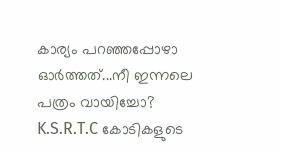കാര്യം പറഞ്ഞപ്പോഴാ ഓര്‍ത്തത്...നീ ഇന്നലെ പത്രം വായിച്ചോ? K.S.R.T.C കോടികളുടെ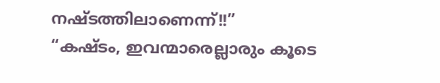നഷ്ടത്തിലാണെന്ന്!!”
“കഷ്ടം, ഇവന്മാരെല്ലാരും കൂടെ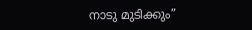നാടു മുടിക്കും”